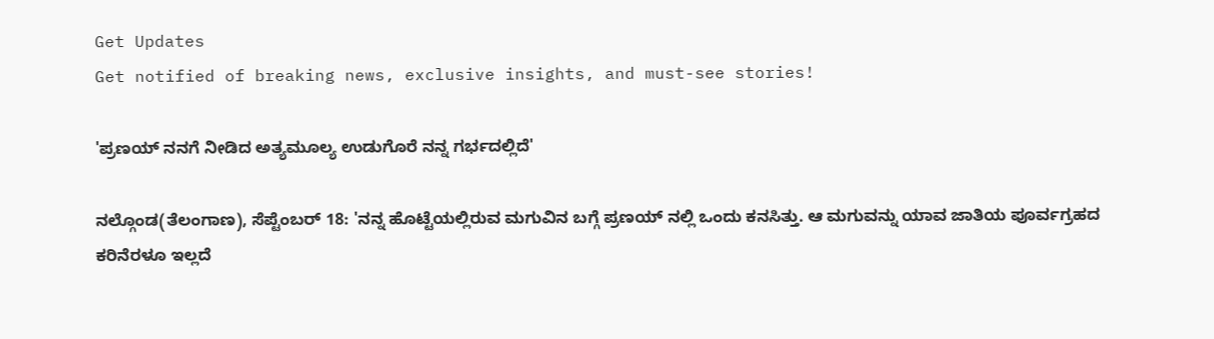Get Updates
Get notified of breaking news, exclusive insights, and must-see stories!

'ಪ್ರಣಯ್ ನನಗೆ ನೀಡಿದ ಅತ್ಯಮೂಲ್ಯ ಉಡುಗೊರೆ ನನ್ನ ಗರ್ಭದಲ್ಲಿದೆ'

ನಲ್ಗೊಂಡ(ತೆಲಂಗಾಣ), ಸೆಪ್ಟೆಂಬರ್ 18: 'ನನ್ನ ಹೊಟ್ಟೆಯಲ್ಲಿರುವ ಮಗುವಿನ ಬಗ್ಗೆ ಪ್ರಣಯ್ ನಲ್ಲಿ ಒಂದು ಕನಸಿತ್ತು. ಆ ಮಗುವನ್ನು ಯಾವ ಜಾತಿಯ ಪೂರ್ವಗ್ರಹದ ಕರಿನೆರಳೂ ಇಲ್ಲದೆ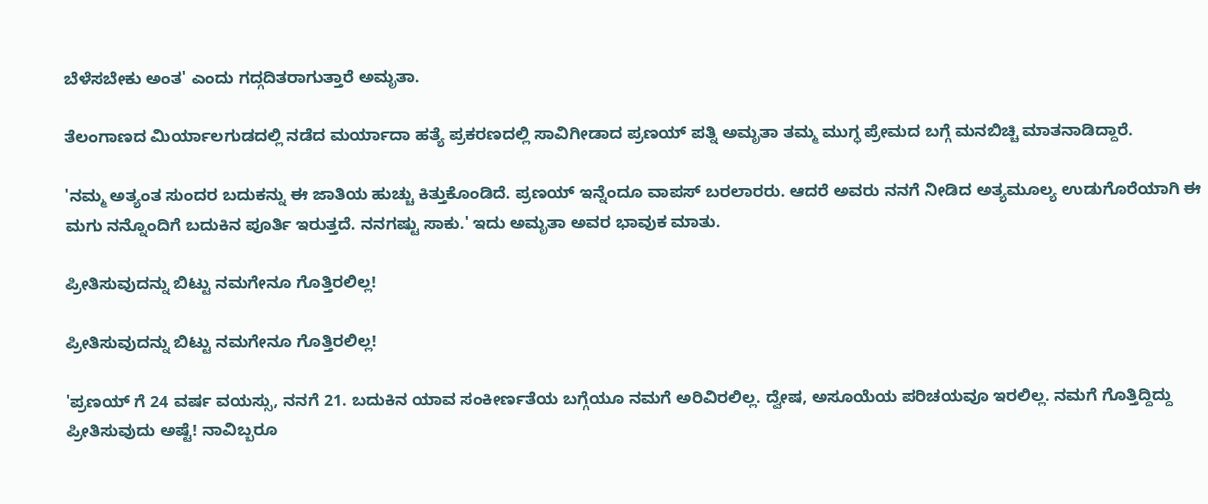ಬೆಳೆಸಬೇಕು ಅಂತ' ಎಂದು ಗದ್ಗದಿತರಾಗುತ್ತಾರೆ ಅಮೃತಾ.

ತೆಲಂಗಾಣದ ಮಿರ್ಯಾಲಗುಡದಲ್ಲಿ ನಡೆದ ಮರ್ಯಾದಾ ಹತ್ಯೆ ಪ್ರಕರಣದಲ್ಲಿ ಸಾವಿಗೀಡಾದ ಪ್ರಣಯ್ ಪತ್ನಿ ಅಮೃತಾ ತಮ್ಮ ಮುಗ್ಧ ಪ್ರೇಮದ ಬಗ್ಗೆ ಮನಬಿಚ್ಚಿ ಮಾತನಾಡಿದ್ದಾರೆ.

'ನಮ್ಮ ಅತ್ಯಂತ ಸುಂದರ ಬದುಕನ್ನು ಈ ಜಾತಿಯ ಹುಚ್ಚು ಕಿತ್ತುಕೊಂಡಿದೆ. ಪ್ರಣಯ್ ಇನ್ನೆಂದೂ ವಾಪಸ್ ಬರಲಾರರು. ಆದರೆ ಅವರು ನನಗೆ ನೀಡಿದ ಅತ್ಯಮೂಲ್ಯ ಉಡುಗೊರೆಯಾಗಿ ಈ ಮಗು ನನ್ನೊಂದಿಗೆ ಬದುಕಿನ ಪೂರ್ತಿ ಇರುತ್ತದೆ. ನನಗಷ್ಟು ಸಾಕು.' ಇದು ಅಮೃತಾ ಅವರ ಭಾವುಕ ಮಾತು.

ಪ್ರೀತಿಸುವುದನ್ನು ಬಿಟ್ಟು ನಮಗೇನೂ ಗೊತ್ತಿರಲಿಲ್ಲ!

ಪ್ರೀತಿಸುವುದನ್ನು ಬಿಟ್ಟು ನಮಗೇನೂ ಗೊತ್ತಿರಲಿಲ್ಲ!

'ಪ್ರಣಯ್ ಗೆ 24 ವರ್ಷ ವಯಸ್ಸು, ನನಗೆ 21. ಬದುಕಿನ ಯಾವ ಸಂಕೀರ್ಣತೆಯ ಬಗ್ಗೆಯೂ ನಮಗೆ ಅರಿವಿರಲಿಲ್ಲ. ದ್ವೇಷ, ಅಸೂಯೆಯ ಪರಿಚಯವೂ ಇರಲಿಲ್ಲ. ನಮಗೆ ಗೊತ್ತಿದ್ದಿದ್ದು ಪ್ರೀತಿಸುವುದು ಅಷ್ಟೆ! ನಾವಿಬ್ಬರೂ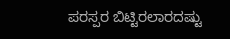ಪರಸ್ಪರ ಬಿಟ್ಟಿರಲಾರದಷ್ಟು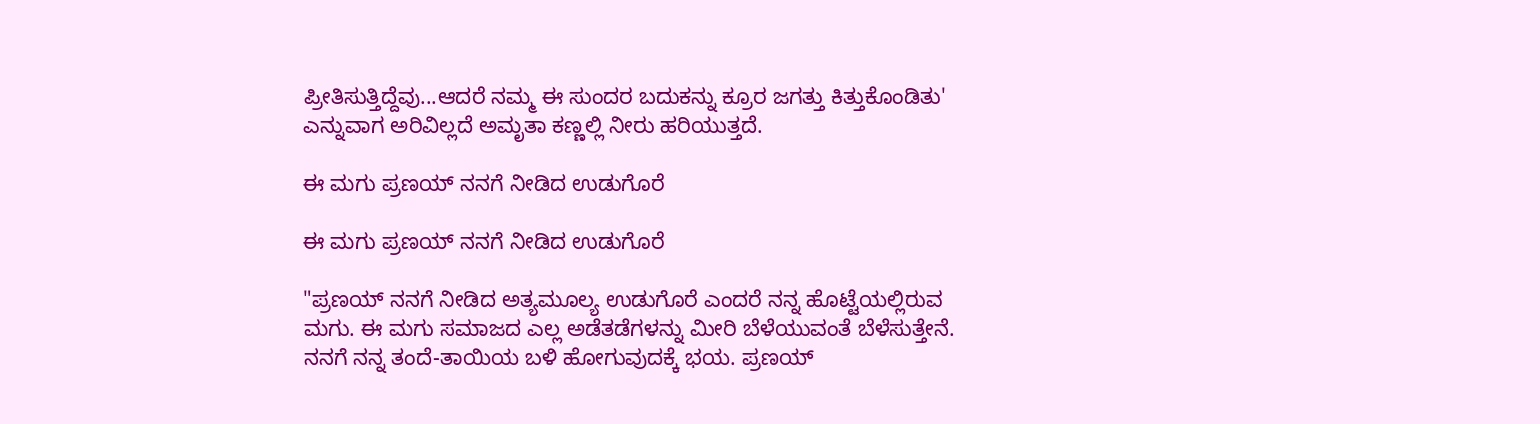ಪ್ರೀತಿಸುತ್ತಿದ್ದೆವು...ಆದರೆ ನಮ್ಮ ಈ ಸುಂದರ ಬದುಕನ್ನು ಕ್ರೂರ ಜಗತ್ತು ಕಿತ್ತುಕೊಂಡಿತು' ಎನ್ನುವಾಗ ಅರಿವಿಲ್ಲದೆ ಅಮೃತಾ ಕಣ್ಣಲ್ಲಿ ನೀರು ಹರಿಯುತ್ತದೆ.

ಈ ಮಗು ಪ್ರಣಯ್ ನನಗೆ ನೀಡಿದ ಉಡುಗೊರೆ

ಈ ಮಗು ಪ್ರಣಯ್ ನನಗೆ ನೀಡಿದ ಉಡುಗೊರೆ

"ಪ್ರಣಯ್ ನನಗೆ ನೀಡಿದ ಅತ್ಯಮೂಲ್ಯ ಉಡುಗೊರೆ ಎಂದರೆ ನನ್ನ ಹೊಟ್ಟೆಯಲ್ಲಿರುವ ಮಗು. ಈ ಮಗು ಸಮಾಜದ ಎಲ್ಲ ಅಡೆತಡೆಗಳನ್ನು ಮೀರಿ ಬೆಳೆಯುವಂತೆ ಬೆಳೆಸುತ್ತೇನೆ. ನನಗೆ ನನ್ನ ತಂದೆ-ತಾಯಿಯ ಬಳಿ ಹೋಗುವುದಕ್ಕೆ ಭಯ. ಪ್ರಣಯ್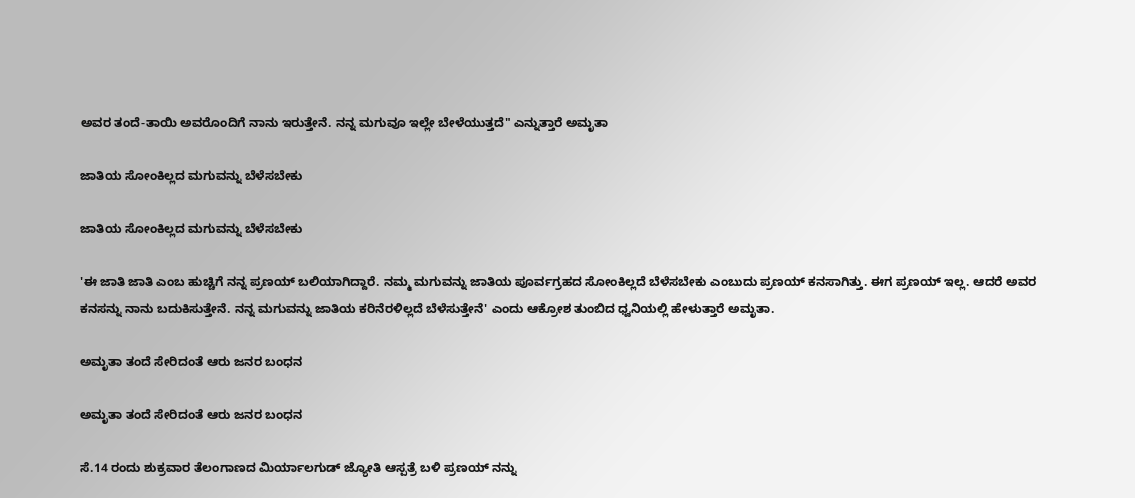ಅವರ ತಂದೆ-ತಾಯಿ ಅವರೊಂದಿಗೆ ನಾನು ಇರುತ್ತೇನೆ. ನನ್ನ ಮಗುವೂ ಇಲ್ಲೇ ಬೇಳೆಯುತ್ತದೆ" ಎನ್ನುತ್ತಾರೆ ಅಮೃತಾ

ಜಾತಿಯ ಸೋಂಕಿಲ್ಲದ ಮಗುವನ್ನು ಬೆಳೆಸಬೇಕು

ಜಾತಿಯ ಸೋಂಕಿಲ್ಲದ ಮಗುವನ್ನು ಬೆಳೆಸಬೇಕು

'ಈ ಜಾತಿ ಜಾತಿ ಎಂಬ ಹುಚ್ಚಿಗೆ ನನ್ನ ಪ್ರಣಯ್ ಬಲಿಯಾಗಿದ್ದಾರೆ. ನಮ್ಮ ಮಗುವನ್ನು ಜಾತಿಯ ಪೂರ್ವಗ್ರಹದ ಸೋಂಕಿಲ್ಲದೆ ಬೆಳೆಸಬೇಕು ಎಂಬುದು ಪ್ರಣಯ್ ಕನಸಾಗಿತ್ತು. ಈಗ ಪ್ರಣಯ್ ಇಲ್ಲ. ಆದರೆ ಅವರ ಕನಸನ್ನು ನಾನು ಬದುಕಿಸುತ್ತೇನೆ. ನನ್ನ ಮಗುವನ್ನು ಜಾತಿಯ ಕರಿನೆರಳಿಲ್ಲದೆ ಬೆಳೆಸುತ್ತೇನೆ' ಎಂದು ಆಕ್ರೋಶ ತುಂಬಿದ ಧ್ವನಿಯಲ್ಲಿ ಹೇಳುತ್ತಾರೆ ಅಮೃತಾ.

ಅಮೃತಾ ತಂದೆ ಸೇರಿದಂತೆ ಆರು ಜನರ ಬಂಧನ

ಅಮೃತಾ ತಂದೆ ಸೇರಿದಂತೆ ಆರು ಜನರ ಬಂಧನ

ಸೆ.14 ರಂದು ಶುಕ್ರವಾರ ತೆಲಂಗಾಣದ ಮಿರ್ಯಾಲಗುಡ್ ಜ್ಯೋತಿ ಆಸ್ಪತ್ರೆ ಬಳಿ ಪ್ರಣಯ್ ನನ್ನು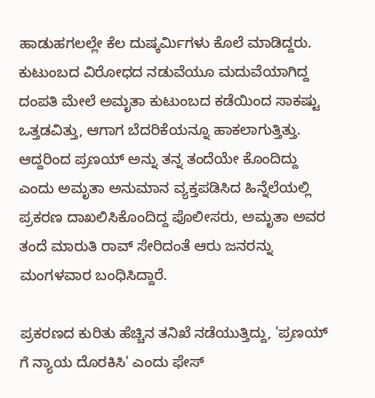ಹಾಡುಹಗಲಲ್ಲೇ ಕೆಲ ದುಷ್ಕರ್ಮಿಗಳು ಕೊಲೆ ಮಾಡಿದ್ದರು. ಕುಟುಂಬದ ವಿರೋಧದ ನಡುವೆಯೂ ಮದುವೆಯಾಗಿದ್ದ ದಂಪತಿ ಮೇಲೆ ಅಮೃತಾ ಕುಟುಂಬದ ಕಡೆಯಿಂದ ಸಾಕಷ್ಟು ಒತ್ತಡವಿತ್ತು, ಆಗಾಗ ಬೆದರಿಕೆಯನ್ನೂ ಹಾಕಲಾಗುತ್ತಿತ್ತು. ಆದ್ದರಿಂದ ಪ್ರಣಯ್ ಅನ್ನು ತನ್ನ ತಂದೆಯೇ ಕೊಂದಿದ್ದು ಎಂದು ಅಮೃತಾ ಅನುಮಾನ ವ್ಯಕ್ತಪಡಿಸಿದ ಹಿನ್ನೆಲೆಯಲ್ಲಿ ಪ್ರಕರಣ ದಾಖಲಿಸಿಕೊಂದಿದ್ದ ಪೊಲೀಸರು, ಅಮೃತಾ ಅವರ ತಂದೆ ಮಾರುತಿ ರಾವ್ ಸೇರಿದಂತೆ ಆರು ಜನರನ್ನು ಮಂಗಳವಾರ ಬಂಧಿಸಿದ್ದಾರೆ.

ಪ್ರಕರಣದ ಕುರಿತು ಹೆಚ್ಚಿನ ತನಿಖೆ ನಡೆಯುತ್ತಿದ್ದು, 'ಪ್ರಣಯ್ ಗೆ ನ್ಯಾಯ ದೊರಕಿಸಿ' ಎಂದು ಫೇಸ್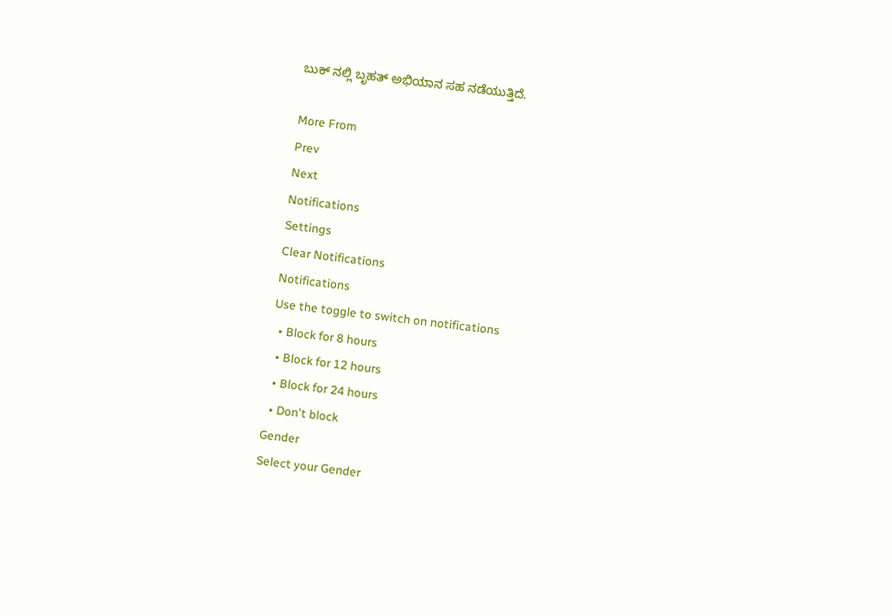ಬುಕ್ ನಲ್ಲಿ ಬೃಹತ್ ಅಭಿಯಾನ ಸಹ ನಡೆಯುತ್ತಿದೆ.

More From
Prev
Next
Notifications
Settings
Clear Notifications
Notifications
Use the toggle to switch on notifications
  • Block for 8 hours
  • Block for 12 hours
  • Block for 24 hours
  • Don't block
Gender
Select your Gender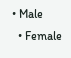• Male
  • Female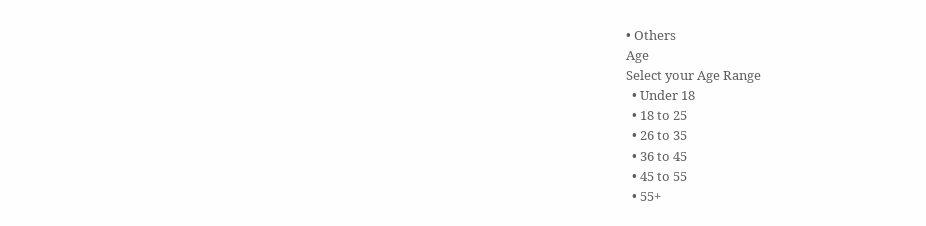• Others
Age
Select your Age Range
  • Under 18
  • 18 to 25
  • 26 to 35
  • 36 to 45
  • 45 to 55
  • 55+